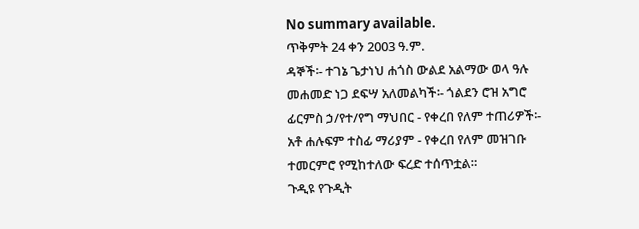No summary available.
ጥቅምት 24 ቀን 2003 ዓ.ም.
ዳኞች፡- ተገኔ ጌታነህ ሐጎስ ውልደ አልማው ወላ ዓሉ መሐመድ ነጋ ደፍሣ አለመልካች፡- ጎልደን ሮዝ አግሮ ፊርምስ ኃ/የተ/የግ ማህበር - የቀረበ የለም ተጠሪዎች፡- አቶ ሐሉፍም ተስፊ ማሪያም - የቀረበ የለም መዝገቡ ተመርምሮ የሚከተለው ፍረድ ተሰጥቷል።
ጉዲዩ የጉዲት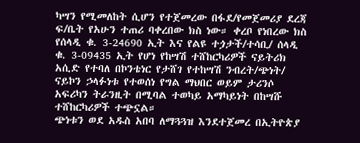ካሣን የሚመለከት ሲሆን የተጀመረው በፋደ/የመጀመሪያ ደረጃ ፍ/ቤት የአሁን ተጠሪ ባቀረበው ክስ ነው። ቀረቦ የነበረው ክስ የሰላዲ ቁ. 3-24690 ኢት እና የልዩ ተጏታች/ተሳቢ/ ሰላዲ ቁ. 3-09435 ኢት የሆነ የከሣሽ ተሸከርካሪዎች ናይትሪክ አሲድ የተባለ በኮንቴነር የታሸገ የተከሣሽ ንብረት/ጭነት/ ናይኮን ኃላፉነቱ የተወሰነ የግል ማህበር ወይም ታሪንሶ አፍሪካን ትራንዚት በሚባል ተወካይ አማካይነት በከሣሹ ተሸከርካሪዎች ተጭኗል።
ጭነቱን ወደ አዱስ አበባ ለማጓጓዝ እንደተጀመረ በኢትዮጵያ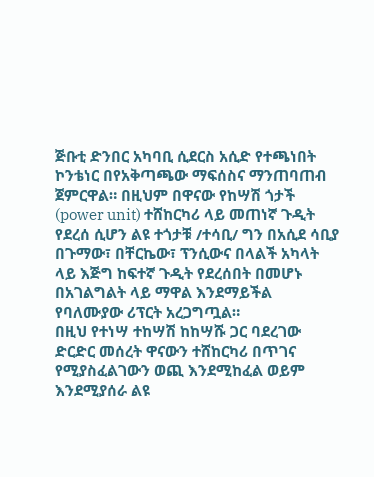ጅቡቲ ድንበር አካባቢ ሲደርስ አሲድ የተጫነበት ኮንቴነር በየአቅጣጫው ማፍሰስና ማንጠባጠብ ጀምርዋል። በዚህም በዋናው የከሣሽ ጎታች (power unit) ተሸከርካሪ ላይ መጠነኛ ጉዲት የደረሰ ሲሆን ልዩ ተጎታቹ /ተሳቢ/ ግን በአሲደ ሳቢያ በጉማው፣ በቸርኬው፣ ፕንሲውና በላልች አካላት ላይ እጅግ ከፍተኛ ጉዲት የደረሰበት በመሆኑ በአገልግልት ላይ ማዋል እንደማይችል የባለሙያው ሪፕርት አረጋግጧል።
በዚህ የተነሣ ተከሣሽ ከከሣሹ ጋር ባደረገው ድርድር መሰረት ዋናውን ተሸከርካሪ በጥገና የሚያስፈልገውን ወጪ እንደሚከፈል ወይም እንደሚያሰራ ልዩ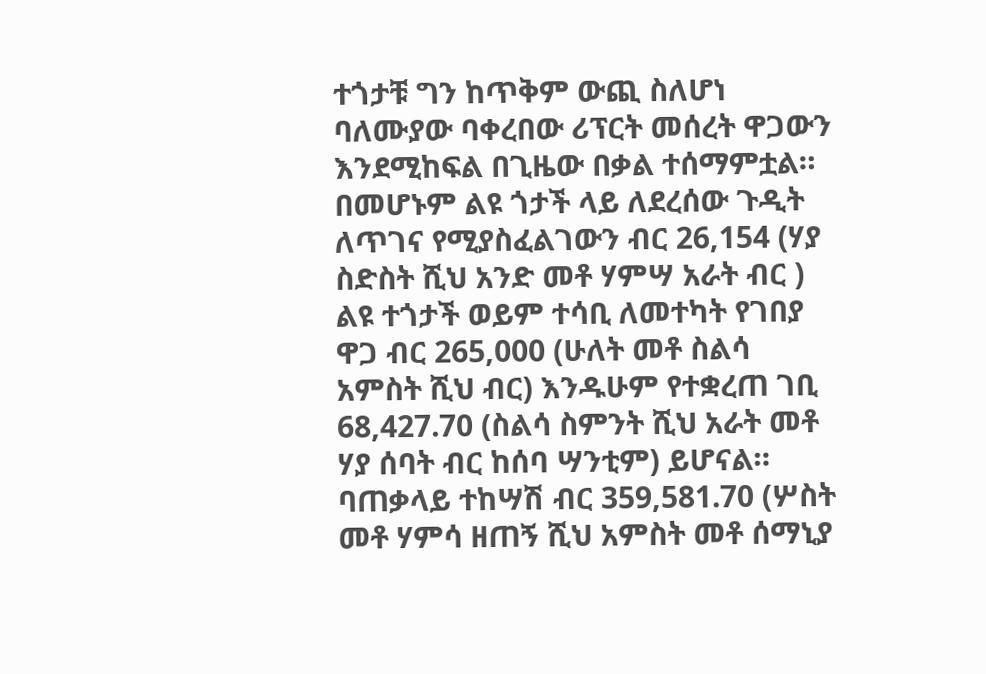ተጎታቹ ግን ከጥቅም ውጪ ስለሆነ ባለሙያው ባቀረበው ሪፕርት መሰረት ዋጋውን እንደሚከፍል በጊዜው በቃል ተሰማምቷል። በመሆኑም ልዩ ጎታች ላይ ለደረሰው ጉዲት ለጥገና የሚያስፈልገውን ብር 26,154 (ሃያ ስድስት ሺህ አንድ መቶ ሃምሣ አራት ብር ) ልዩ ተጎታች ወይም ተሳቢ ለመተካት የገበያ ዋጋ ብር 265,000 (ሁለት መቶ ስልሳ አምስት ሺህ ብር) እንዱሁም የተቋረጠ ገቢ 68,427.70 (ስልሳ ስምንት ሺህ አራት መቶ ሃያ ሰባት ብር ከሰባ ሣንቲም) ይሆናል። ባጠቃላይ ተከሣሽ ብር 359,581.70 (ሦስት መቶ ሃምሳ ዘጠኝ ሺህ አምስት መቶ ሰማኒያ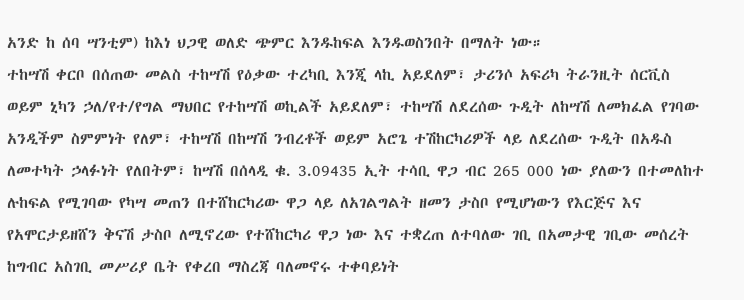አንድ ከ ሰባ ሣንቲም) ከእነ ህጋዊ ወለድ ጭምር እንዱከፍል እንዱወስንበት በማለት ነው።
ተከሣሽ ቀርቦ በሰጠው መልስ ተከሣሽ የዕቃው ተረካቢ እንጂ ላኪ አይደለም፣ ታሪንሶ አፍሪካ ትራንዚት ሰርቪስ ወይም ኒካን ኃለ/የተ/የግል ማህበር የተከሣሽ ወኪልች አይደለም፣ ተከሣሽ ለደረሰው ጉዲት ለከሣሽ ለመክፈል የገባው አንዲችም ስምምነት የለም፣ ተከሣሽ በከሣሽ ንብረቶች ወይም አሮጌ ተሽከርካሪዎች ላይ ለደረሰው ጉዲት በአዱስ ለመተካት ኃላፉነት የለበትም፣ ከሣሽ በሰላዲ ቁ. 3.09435 ኢት ተሳቢ ዋጋ ብር 265 000 ነው ያለውን በተመለከተ ሉከፍል የሚገባው የካሣ መጠን በተሸከርካሪው ዋጋ ላይ ለአገልግልት ዘመን ታስቦ የሚሆነውን የእርጅና እና የአሞርታይዘሸን ቅናሽ ታስቦ ለሚኖረው የተሸከርካሪ ዋጋ ነው እና ተቋረጠ ለተባለው ገቢ በአመታዊ ገቢው መሰረት ከግብር አስገቢ መሥሪያ ቤት የቀረበ ማስረጃ ባለመኖሩ ተቀባይነት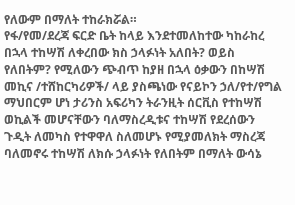የለውም በማለት ተከራክሯል።
የፋ/የመ/ደረጃ ፍርድ ቤት ከላይ እንደተመለከተው ካከራከረ በኋላ ተከሣሽ ለቀረበው ክስ ኃላፉነት አለበት? ወይስ የለበትም? የሚለውን ጭብጥ ከያዘ በኋላ ዕቃውን በከሣሽ መኪና /ተሸከርካሪዎች/ ላይ ያስጫነው የናይኮን ኃለ/የተ/የግል ማህበርም ሆነ ታሪንስ አፍሪካን ትራንዚት ሰርቪስ የተከሣሽ ወኪልች መሆናቸውን ባለማስረዲቱና ተከሣሽ የደረሰውን ጉዲት ለመካስ የተዋዋለ ስለመሆኑ የሚያመለክት ማስረጃ ባለመኖሩ ተከሣሽ ለክሱ ኃላፉነት የለበትም በማለት ውሳኔ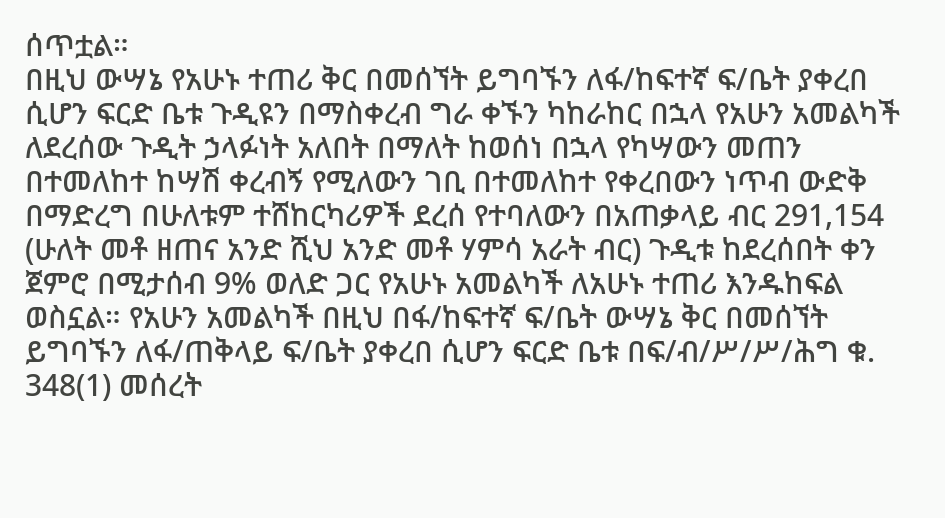ሰጥቷል።
በዚህ ውሣኔ የአሁኑ ተጠሪ ቅር በመሰኘት ይግባኙን ለፋ/ከፍተኛ ፍ/ቤት ያቀረበ ሲሆን ፍርድ ቤቱ ጉዲዩን በማስቀረብ ግራ ቀኙን ካከራከር በኋላ የአሁን አመልካች ለደረሰው ጉዲት ኃላፉነት አለበት በማለት ከወሰነ በኋላ የካሣውን መጠን በተመለከተ ከሣሽ ቀረብኝ የሚለውን ገቢ በተመለከተ የቀረበውን ነጥብ ውድቅ በማድረግ በሁለቱም ተሸከርካሪዎች ደረሰ የተባለውን በአጠቃላይ ብር 291,154 (ሁለት መቶ ዘጠና አንድ ሺህ አንድ መቶ ሃምሳ አራት ብር) ጉዲቱ ከደረሰበት ቀን ጀምሮ በሚታሰብ 9% ወለድ ጋር የአሁኑ አመልካች ለአሁኑ ተጠሪ እንዱከፍል ወስኗል። የአሁን አመልካች በዚህ በፋ/ከፍተኛ ፍ/ቤት ውሣኔ ቅር በመሰኘት ይግባኙን ለፋ/ጠቅላይ ፍ/ቤት ያቀረበ ሲሆን ፍርድ ቤቱ በፍ/ብ/ሥ/ሥ/ሕግ ቁ. 348(1) መሰረት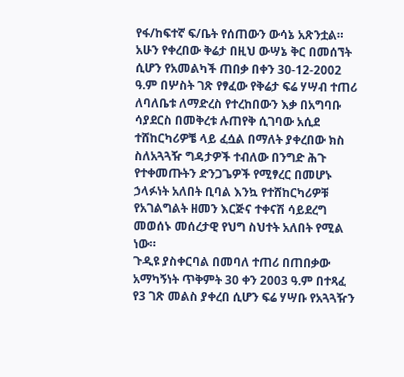የፋ/ከፍተኛ ፍ/ቤት የሰጠውን ውሳኔ አጽንቷል።
አሁን የቀረበው ቅሬታ በዚህ ውሣኔ ቅር በመሰኘት ሲሆን የአመልካች ጠበቃ በቀን 30-12-2002 ዓ.ም በሦስት ገጽ የፃፈው የቅሬታ ፍሬ ሃሣብ ተጠሪ ለባለቤቱ ለማድረስ የተረከበውን እቃ በአግባቡ ሳያደርስ በመቅረቱ ሉጠየቅ ሲገባው አሲደ ተሸከርካሪዎቼ ላይ ፈሷል በማለት ያቀረበው ክስ ስለአጓጓዥ ግዳታዎች ተብለው በንግድ ሕጉ የተቀመጡትን ድንጋጌዎች የሚፃረር በመሆኑ ኃላፉነት አለበት ቢባል እንኳ የተሸከርካሪዎቹ የአገልግልት ዘመን እርጅና ተቀናሽ ሳይደረግ መወሰኑ መሰረታዊ የህግ ስህተት አለበት የሚል ነው።
ጉዲዩ ያስቀርባል በመባለ ተጠሪ በጠበቃው አማካኝነት ጥቅምት 30 ቀን 2003 ዓ.ም በተጻፈ የ3 ገጽ መልስ ያቀረበ ሲሆን ፍሬ ሃሣቡ የአጓጓዥን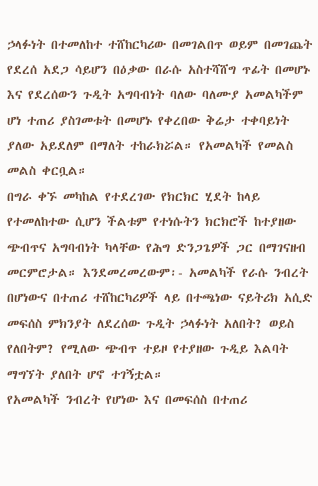ኃላፉነት በተመለከተ ተሸከርካሪው በመገልበጥ ወይም በመገጨት የደረሰ አደጋ ሳይሆን በዕቃው በራሱ አስተሻሸግ ጥፊት በመሆኑ እና የደረሰውን ጉዲት አግባብነት ባለው ባለሙያ አመልካችም ሆነ ተጠሪ ያስገመቱት በመሆኑ የቀረበው ቅሬታ ተቀባይነት ያለው አይደለም በማለት ተከራክሯል። የአመልካች የመልስ መልስ ቀርቧል።
በግራ ቀኙ መካከል የተደረገው የክርክር ሂደት ከላይ የተመለከተው ሲሆን ችልቱም የተነሱትን ክርክሮች ከተያዘው ጭብጥና አግባብነት ካላቸው የሕግ ድንጋጌዎች ጋር በማገናዘብ መርምሮታል። እንደመረመረውም፡- አመልካች የራሱ ንብረት በሆነውና በተጠሪ ተሸከርካሪዎች ላይ በተጫነው ናይትሪክ አሲድ መፍሰስ ምክንያት ለደረሰው ጉዲት ኃላፉነት አለበት? ወይስ የለበትም? የሚለው ጭብጥ ተይዞ የተያዘው ጉዲይ እልባት ማግኘት ያለበት ሆኖ ተገኝቷል።
የአመልካች ንብረት የሆነው እና በመፍሰስ በተጠሪ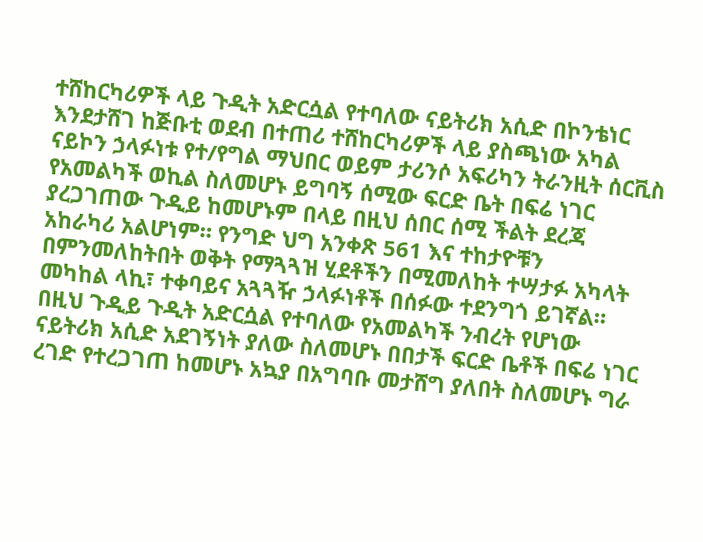ተሸከርካሪዎች ላይ ጉዲት አድርሷል የተባለው ናይትሪክ አሲድ በኮንቴነር እንደታሸገ ከጅቡቲ ወደብ በተጠሪ ተሸከርካሪዎች ላይ ያስጫነው አካል ናይኮን ኃላፉነቱ የተ/የግል ማህበር ወይም ታሪንሶ አፍሪካን ትራንዚት ሰርቪስ የአመልካች ወኪል ስለመሆኑ ይግባኝ ሰሚው ፍርድ ቤት በፍሬ ነገር ያረጋገጠው ጉዲይ ከመሆኑም በላይ በዚህ ሰበር ሰሚ ችልት ደረጃ አከራካሪ አልሆነም። የንግድ ህግ አንቀጽ 561 እና ተከታዮቹን በምንመለከትበት ወቅት የማጓጓዝ ሂደቶችን በሚመለከት ተሣታፉ አካላት መካከል ላኪ፣ ተቀባይና አጓጓዥ ኃላፉነቶች በሰፉው ተደንግጎ ይገኛል።
በዚህ ጉዲይ ጉዲት አድርሷል የተባለው የአመልካች ንብረት የሆነው ናይትሪክ አሲድ አደገኝነት ያለው ስለመሆኑ በበታች ፍርድ ቤቶች በፍሬ ነገር ረገድ የተረጋገጠ ከመሆኑ አኳያ በአግባቡ መታሸግ ያለበት ስለመሆኑ ግራ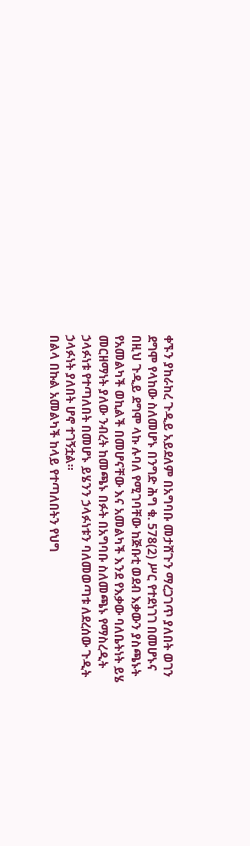ቀኙን ያከራከረ ጉዲይ አይደለም በአግባቡ መታሸጉን ማረጋገጥ ያለበት ወገን ደግሞ የላከው ስለመሆኑ በንግድ ሕግ ቁ. 578(2) ሥር የተደነገገ በመሆኑና በዚህ ጉዲይ ደግሞ ላኩ ሉባለ የሚገባቸው ከጅቡቲ ወደብ እቃውን ያስጫኑት የአመልካች ወኪልች በመሆናቸው እና አመልካች እንደ የእቃው ባለቤትነት ይሄ መርዘማነት ያለው ንብረት ከመጫኑ በፉት በአግባቡ ስለመጫኑ የማስረዲት ኃላፉነቱ የተጣለበት በመሆኑ ይሄንን ኃላፉነቱን ባለመወጣቱ ለደረሰው ጉዲት ኃላፉነት ያለበት ሆኖ ተገኝቷል።
በልላ በኩል አመልካች ከላይ የተጣለበትን የህግ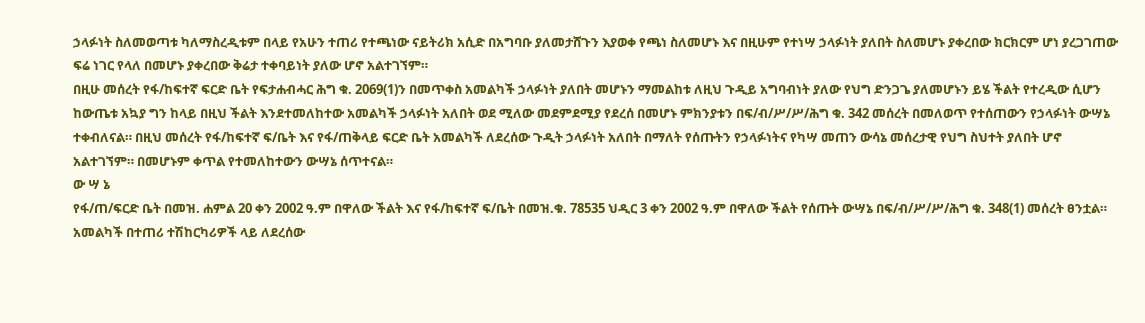ኃላፉነት ስለመወጣቱ ካለማስረዲቱም በላይ የአሁን ተጠሪ የተጫነው ናይትሪክ አሲድ በአግባቡ ያለመታሸጉን እያወቀ የጫነ ስለመሆኑ እና በዚሁም የተነሣ ኃላፉነት ያለበት ስለመሆኑ ያቀረበው ክርክርም ሆነ ያረጋገጠው ፍሬ ነገር የላለ በመሆኑ ያቀረበው ቅሬታ ተቀባይነት ያለው ሆኖ አልተገኘም።
በዚሁ መሰረት የፋ/ከፍተኛ ፍርድ ቤት የፍታሐብሓር ሕግ ቁ. 2069(1)ን በመጥቀስ አመልካች ኃላፉነት ያለበት መሆኑን ማመልከቱ ለዚህ ጉዲይ አግባብነት ያለው የህግ ድንጋጌ ያለመሆኑን ይሄ ችልት የተረዲው ሲሆን ከውጤቱ አኳያ ግን ከላይ በዚህ ችልት እንደተመለከተው አመልካች ኃላፉነት አለበት ወደ ሚለው መደምደሚያ የደረሰ በመሆኑ ምክንያቱን በፍ/ብ/ሥ/ሥ/ሕግ ቁ. 342 መሰረት በመለወጥ የተሰጠውን የኃላፉነት ውሣኔ ተቀብለናል። በዚህ መሰረት የፋ/ከፍተኛ ፍ/ቤት እና የፋ/ጠቅላይ ፍርድ ቤት አመልካች ለደረሰው ጉዲት ኃላፉነት አለበት በማለት የሰጡትን የኃላፉነትና የካሣ መጠን ውሳኔ መሰረታዊ የህግ ስህተት ያለበት ሆኖ አልተገኘም። በመሆኑም ቀጥል የተመለከተውን ውሣኔ ሰጥተናል።
ው ሣ ኔ
የፋ/ጠ/ፍርድ ቤት በመዝ. ሐምል 20 ቀን 2002 ዓ.ም በዋለው ችልት እና የፋ/ከፍተኛ ፍ/ቤት በመዝ.ቁ. 78535 ህዲር 3 ቀን 2002 ዓ.ም በዋለው ችልት የሰጡት ውሣኔ በፍ/ብ/ሥ/ሥ/ሕግ ቁ. 348(1) መሰረት ፀንቷል።
አመልካች በተጠሪ ተሽከርካሪዎች ላይ ለደረሰው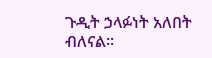ጉዲት ኃላፉነት አለበት ብለናል።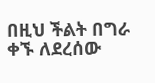በዚህ ችልት በግራ ቀኙ ለደረሰው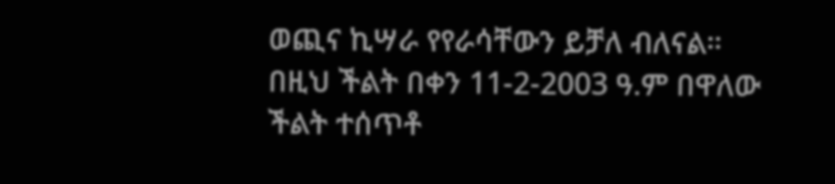ወጪና ኪሣራ የየራሳቸውን ይቻለ ብለናል።
በዚህ ችልት በቀን 11-2-2003 ዓ.ም በዋለው ችልት ተሰጥቶ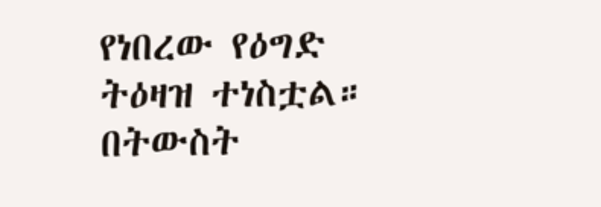የነበረው የዕግድ ትዕዛዝ ተነስቷል።
በትውስት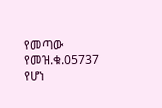የመጣው የመዝ.ቁ.05737 የሆነ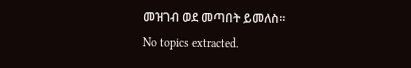መዝገብ ወደ መጣበት ይመለስ።
No topics extracted.